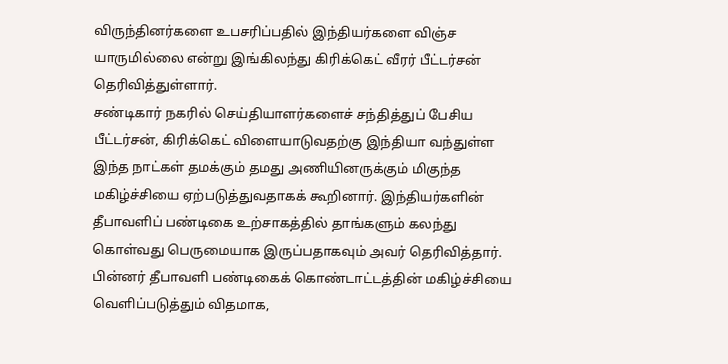விருந்தினர்களை உபசரிப்பதில் இந்தியர்களை விஞ்ச யாருமில்லை என்று இங்கிலந்து கிரிக்கெட் வீரர் பீட்டர்சன் தெரிவித்துள்ளார்.
சண்டிகார் நகரில் செய்தியாளர்களைச் சந்தித்துப் பேசிய பீட்டர்சன், கிரிக்கெட் விளையாடுவதற்கு இந்தியா வந்துள்ள இந்த நாட்கள் தமக்கும் தமது அணியினருக்கும் மிகுந்த மகிழ்ச்சியை ஏற்படுத்துவதாகக் கூறினார். இந்தியர்களின் தீபாவளிப் பண்டிகை உற்சாகத்தில் தாங்களும் கலந்து கொள்வது பெருமையாக இருப்பதாகவும் அவர் தெரிவித்தார். பின்னர் தீபாவளி பண்டிகைக் கொண்டாட்டத்தின் மகிழ்ச்சியை வெளிப்படுத்தும் விதமாக,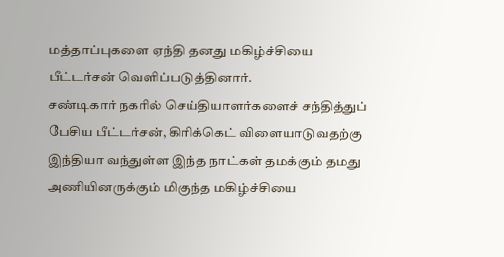மத்தாப்புகளை ஏந்தி தனது மகிழ்ச்சியை பீட்டர்சன் வெளிப்படுத்தினார்.
சண்டிகார் நகரில் செய்தியாளர்களைச் சந்தித்துப் பேசிய பீட்டர்சன், கிரிக்கெட் விளையாடுவதற்கு இந்தியா வந்துள்ள இந்த நாட்கள் தமக்கும் தமது அணியினருக்கும் மிகுந்த மகிழ்ச்சியை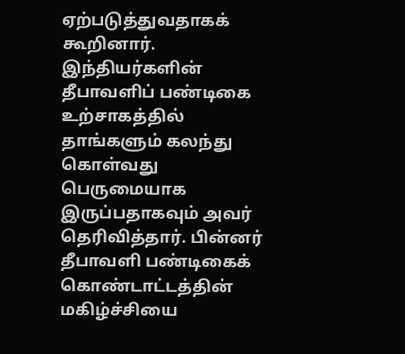ஏற்படுத்துவதாகக் கூறினார். இந்தியர்களின் தீபாவளிப் பண்டிகை உற்சாகத்தில் தாங்களும் கலந்து கொள்வது பெருமையாக இருப்பதாகவும் அவர் தெரிவித்தார். பின்னர் தீபாவளி பண்டிகைக் கொண்டாட்டத்தின் மகிழ்ச்சியை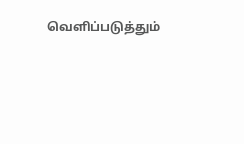வெளிப்படுத்தும்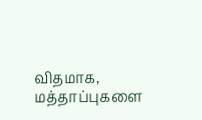விதமாக, மத்தாப்புகளை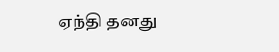ஏந்தி தனது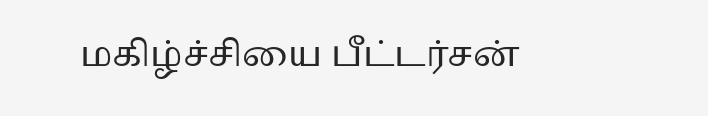மகிழ்ச்சியை பீட்டர்சன்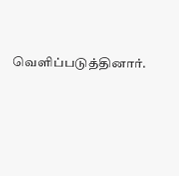வெளிப்படுத்தினார்.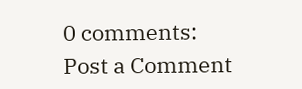0 comments:
Post a Comment